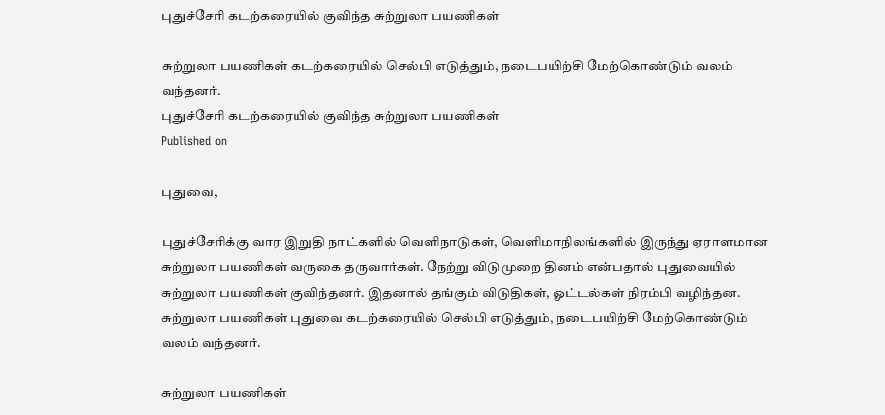புதுச்சேரி கடற்கரையில் குவிந்த சுற்றுலா பயணிகள்

சுற்றுலா பயணிகள் கடற்கரையில் செல்பி எடுத்தும், நடைபயிற்சி மேற்கொண்டும் வலம் வந்தனர்.
புதுச்சேரி கடற்கரையில் குவிந்த சுற்றுலா பயணிகள்
Published on

புதுவை,

புதுச்சேரிக்கு வார இறுதி நாட்களில் வெளிநாடுகள், வெளிமாநிலங்களில் இருந்து ஏராளமான சுற்றுலா பயணிகள் வருகை தருவார்கள். நேற்று விடுமுறை தினம் என்பதால் புதுவையில் சுற்றுலா பயணிகள் குவிந்தனர். இதனால் தங்கும் விடுதிகள், ஓட்டல்கள் நிரம்பி வழிந்தன. சுற்றுலா பயணிகள் புதுவை கடற்கரையில் செல்பி எடுத்தும், நடைபயிற்சி மேற்கொண்டும் வலம் வந்தனர்.

சுற்றுலா பயணிகள்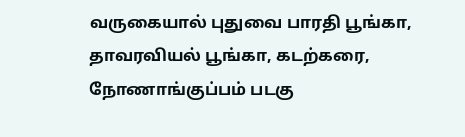வருகையால் புதுவை பாரதி பூங்கா, தாவரவியல் பூங்கா, கடற்கரை, நோணாங்குப்பம் படகு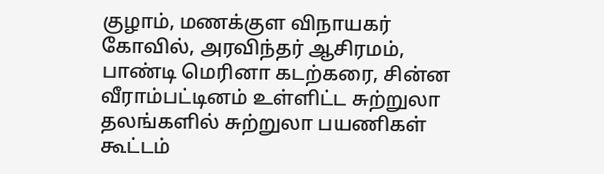குழாம், மணக்குள விநாயகர் கோவில், அரவிந்தர் ஆசிரமம், பாண்டி மெரினா கடற்கரை, சின்ன வீராம்பட்டினம் உள்ளிட்ட சுற்றுலா தலங்களில் சுற்றுலா பயணிகள் கூட்டம்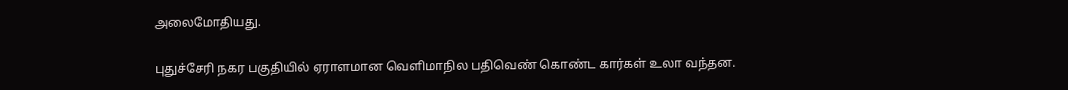அலைமோதியது.

புதுச்சேரி நகர பகுதியில் ஏராளமான வெளிமாநில பதிவெண் கொண்ட கார்கள் உலா வந்தன.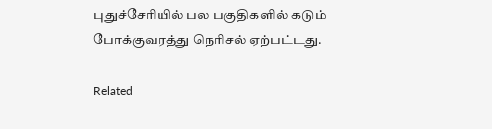புதுச்சேரியில் பல பகுதிகளில் கடும் போக்குவரத்து நெரிசல் ஏற்பட்டது.

Related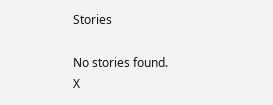Stories

No stories found.
X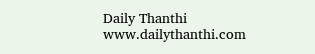Daily Thanthi
www.dailythanthi.com